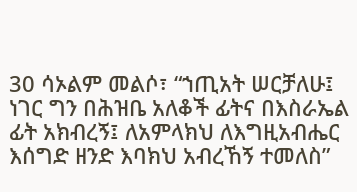30 ሳኦልም መልሶ፣ “ኀጢአት ሠርቻለሁ፤ ነገር ግን በሕዝቤ አለቆች ፊትና በእስራኤል ፊት አክብረኝ፤ ለአምላክህ ለእግዚአብሔር እሰግድ ዘንድ እባክህ አብረኸኝ ተመለስ”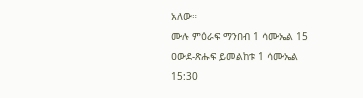አለው።
ሙሉ ምዕራፍ ማንበብ 1 ሳሙኤል 15
ዐውደ-ጽሑፍ ይመልከቱ 1 ሳሙኤል 15:30